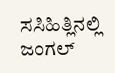ಸಸಿಹಿತ್ಲಿನಲ್ಲಿ ಜಂಗಲ್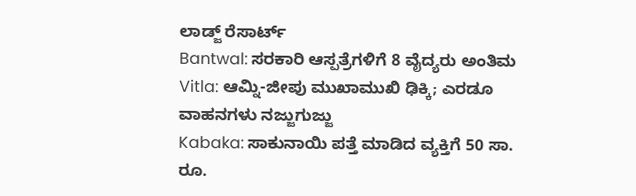ಲಾಡ್ಜ್ ರೆಸಾರ್ಟ್
Bantwal: ಸರಕಾರಿ ಆಸ್ಪತ್ರೆಗಳಿಗೆ 8 ವೈದ್ಯರು ಅಂತಿಮ
Vitla: ಆಮ್ನಿ-ಜೀಪು ಮುಖಾಮುಖಿ ಢಿಕ್ಕಿ; ಎರಡೂ ವಾಹನಗಳು ನಜ್ಜುಗುಜ್ಜು
Kabaka: ಸಾಕುನಾಯಿ ಪತ್ತೆ ಮಾಡಿದ ವ್ಯಕ್ತಿಗೆ 50 ಸಾ. ರೂ.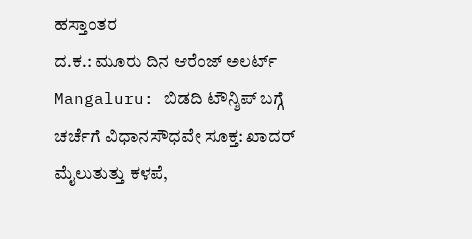ಹಸ್ತಾಂತರ
ದ.ಕ.: ಮೂರು ದಿನ ಆರೆಂಜ್ ಅಲರ್ಟ್
Mangaluru: ಬಿಡದಿ ಟೌನ್ಶಿಪ್ ಬಗ್ಗೆ ಚರ್ಚೆಗೆ ವಿಧಾನಸೌಧವೇ ಸೂಕ್ತ: ಖಾದರ್
ಮೈಲುತುತ್ತು ಕಳಪೆ,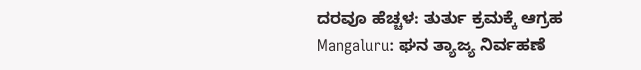ದರವೂ ಹೆಚ್ಚಳ: ತುರ್ತು ಕ್ರಮಕ್ಕೆ ಆಗ್ರಹ
Mangaluru: ಘನ ತ್ಯಾಜ್ಯ ನಿರ್ವಹಣೆ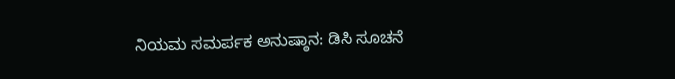ನಿಯಮ ಸಮರ್ಪಕ ಅನುಷ್ಠಾನ: ಡಿಸಿ ಸೂಚನೆ